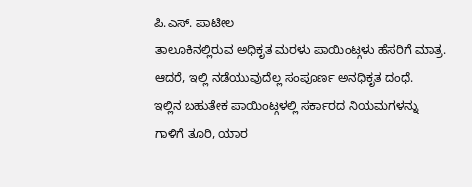ಪಿ.ಎಸ್. ಪಾಟೀಲ
ತಾಲೂಕಿನಲ್ಲಿರುವ ಅಧಿಕೃತ ಮರಳು ಪಾಯಿಂಟ್ಗಳು ಹೆಸರಿಗೆ ಮಾತ್ರ. ಆದರೆ, ಇಲ್ಲಿ ನಡೆಯುವುದೆಲ್ಲ ಸಂಪೂರ್ಣ ಅನಧಿಕೃತ ದಂಧೆ.
ಇಲ್ಲಿನ ಬಹುತೇಕ ಪಾಯಿಂಟ್ಗಳಲ್ಲಿ ಸರ್ಕಾರದ ನಿಯಮಗಳನ್ನು ಗಾಳಿಗೆ ತೂರಿ, ಯಾರ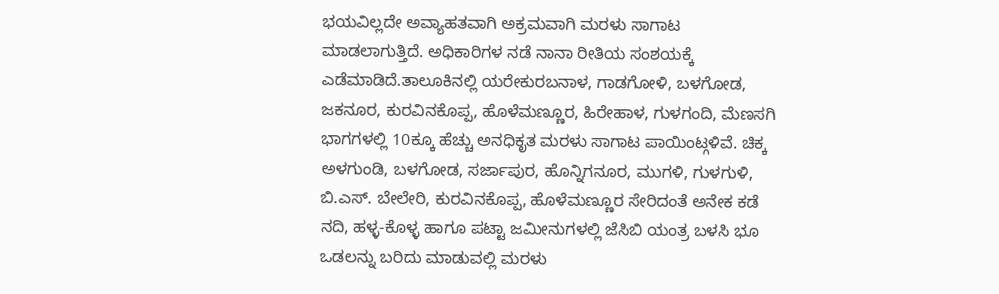ಭಯವಿಲ್ಲದೇ ಅವ್ಯಾಹತವಾಗಿ ಅಕ್ರಮವಾಗಿ ಮರಳು ಸಾಗಾಟ ಮಾಡಲಾಗುತ್ತಿದೆ. ಅಧಿಕಾರಿಗಳ ನಡೆ ನಾನಾ ರೀತಿಯ ಸಂಶಯಕ್ಕೆ ಎಡೆಮಾಡಿದೆ.ತಾಲೂಕಿನಲ್ಲಿ ಯರೇಕುರಬನಾಳ, ಗಾಡಗೋಳಿ, ಬಳಗೋಡ, ಜಕನೂರ, ಕುರವಿನಕೊಪ್ಪ, ಹೊಳೆಮಣ್ಣೂರ, ಹಿರೇಹಾಳ, ಗುಳಗಂದಿ, ಮೆಣಸಗಿ ಭಾಗಗಳಲ್ಲಿ 10ಕ್ಕೂ ಹೆಚ್ಚು ಅನಧಿಕೃತ ಮರಳು ಸಾಗಾಟ ಪಾಯಿಂಟ್ಗಳಿವೆ. ಚಿಕ್ಕ ಅಳಗುಂಡಿ, ಬಳಗೋಡ, ಸರ್ಜಾಪುರ, ಹೊನ್ನಿಗನೂರ, ಮುಗಳಿ, ಗುಳಗುಳಿ, ಬಿ.ಎಸ್. ಬೇಲೇರಿ, ಕುರವಿನಕೊಪ್ಪ, ಹೊಳೆಮಣ್ಣೂರ ಸೇರಿದಂತೆ ಅನೇಕ ಕಡೆ ನದಿ, ಹಳ್ಳ-ಕೊಳ್ಳ ಹಾಗೂ ಪಟ್ಟಾ ಜಮೀನುಗಳಲ್ಲಿ ಜೆಸಿಬಿ ಯಂತ್ರ ಬಳಸಿ ಭೂ ಒಡಲನ್ನು ಬರಿದು ಮಾಡುವಲ್ಲಿ ಮರಳು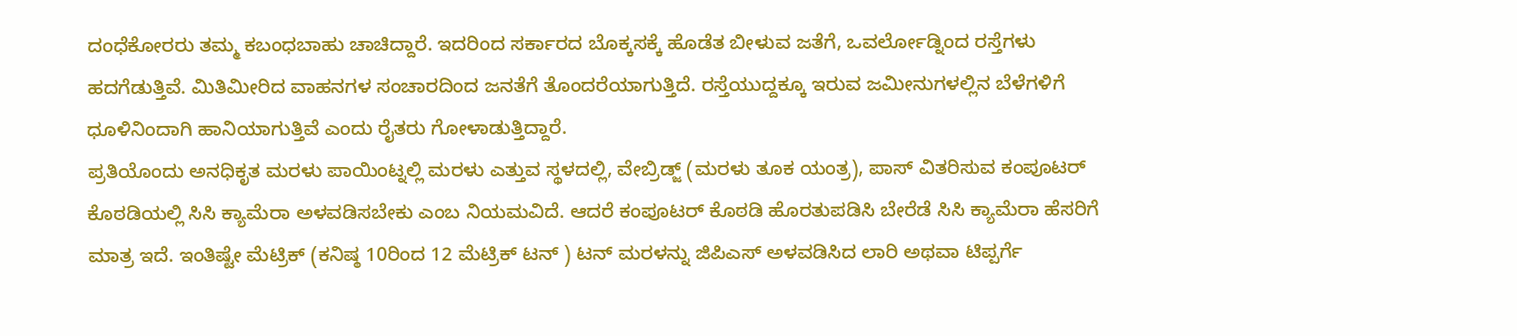ದಂಧೆಕೋರರು ತಮ್ಮ ಕಬಂಧಬಾಹು ಚಾಚಿದ್ದಾರೆ. ಇದರಿಂದ ಸರ್ಕಾರದ ಬೊಕ್ಕಸಕ್ಕೆ ಹೊಡೆತ ಬೀಳುವ ಜತೆಗೆ, ಒವರ್ಲೋಡ್ನಿಂದ ರಸ್ತೆಗಳು ಹದಗೆಡುತ್ತಿವೆ. ಮಿತಿಮೀರಿದ ವಾಹನಗಳ ಸಂಚಾರದಿಂದ ಜನತೆಗೆ ತೊಂದರೆಯಾಗುತ್ತಿದೆ. ರಸ್ತೆಯುದ್ದಕ್ಕೂ ಇರುವ ಜಮೀನುಗಳಲ್ಲಿನ ಬೆಳೆಗಳಿಗೆ ಧೂಳಿನಿಂದಾಗಿ ಹಾನಿಯಾಗುತ್ತಿವೆ ಎಂದು ರೈತರು ಗೋಳಾಡುತ್ತಿದ್ದಾರೆ.
ಪ್ರತಿಯೊಂದು ಅನಧಿಕೃತ ಮರಳು ಪಾಯಿಂಟ್ನಲ್ಲಿ ಮರಳು ಎತ್ತುವ ಸ್ಥಳದಲ್ಲಿ, ವೇಬ್ರಿಡ್ಜ್ (ಮರಳು ತೂಕ ಯಂತ್ರ), ಪಾಸ್ ವಿತರಿಸುವ ಕಂಪೂಟರ್ ಕೊಠಡಿಯಲ್ಲಿ ಸಿಸಿ ಕ್ಯಾಮೆರಾ ಅಳವಡಿಸಬೇಕು ಎಂಬ ನಿಯಮವಿದೆ. ಆದರೆ ಕಂಪೂಟರ್ ಕೊಠಡಿ ಹೊರತುಪಡಿಸಿ ಬೇರೆಡೆ ಸಿಸಿ ಕ್ಯಾಮೆರಾ ಹೆಸರಿಗೆ ಮಾತ್ರ ಇದೆ. ಇಂತಿಷ್ಟೇ ಮೆಟ್ರಿಕ್ (ಕನಿಷ್ಠ 10ರಿಂದ 12 ಮೆಟ್ರಿಕ್ ಟನ್ ) ಟನ್ ಮರಳನ್ನು ಜಿಪಿಎಸ್ ಅಳವಡಿಸಿದ ಲಾರಿ ಅಥವಾ ಟಿಪ್ಪರ್ಗೆ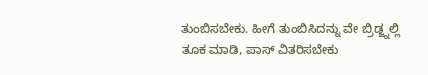ತುಂಬಿಸಬೇಕು. ಹೀಗೆ ತುಂಬಿಸಿದನ್ನು ವೇ ಬ್ರಿಡ್ಜ್ನಲ್ಲಿ ತೂಕ ಮಾಡಿ, ಪಾಸ್ ವಿತರಿಸಬೇಕು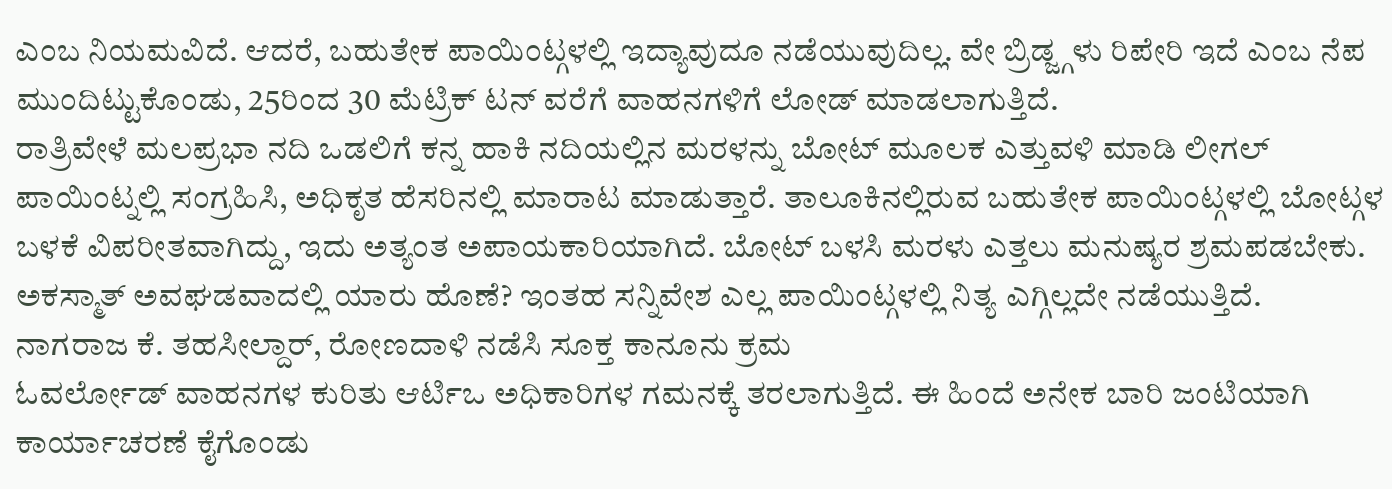ಎಂಬ ನಿಯಮವಿದೆ. ಆದರೆ, ಬಹುತೇಕ ಪಾಯಿಂಟ್ಗಳಲ್ಲಿ ಇದ್ಯಾವುದೂ ನಡೆಯುವುದಿಲ್ಲ. ವೇ ಬ್ರಿಡ್ಜ್ಗಳು ರಿಪೇರಿ ಇದೆ ಎಂಬ ನೆಪ ಮುಂದಿಟ್ಟುಕೊಂಡು, 25ರಿಂದ 30 ಮೆಟ್ರಿಕ್ ಟನ್ ವರೆಗೆ ವಾಹನಗಳಿಗೆ ಲೋಡ್ ಮಾಡಲಾಗುತ್ತಿದೆ.
ರಾತ್ರಿವೇಳೆ ಮಲಪ್ರಭಾ ನದಿ ಒಡಲಿಗೆ ಕನ್ನ ಹಾಕಿ ನದಿಯಲ್ಲಿನ ಮರಳನ್ನು ಬೋಟ್ ಮೂಲಕ ಎತ್ತುವಳಿ ಮಾಡಿ ಲೀಗಲ್ ಪಾಯಿಂಟ್ನಲ್ಲಿ ಸಂಗ್ರಹಿಸಿ, ಅಧಿಕೃತ ಹೆಸರಿನಲ್ಲಿ ಮಾರಾಟ ಮಾಡುತ್ತಾರೆ. ತಾಲೂಕಿನಲ್ಲಿರುವ ಬಹುತೇಕ ಪಾಯಿಂಟ್ಗಳಲ್ಲಿ ಬೋಟ್ಗಳ ಬಳಕೆ ವಿಪರೀತವಾಗಿದ್ದು, ಇದು ಅತ್ಯಂತ ಅಪಾಯಕಾರಿಯಾಗಿದೆ. ಬೋಟ್ ಬಳಸಿ ಮರಳು ಎತ್ತಲು ಮನುಷ್ಯರ ಶ್ರಮಪಡಬೇಕು. ಅಕಸ್ಮಾತ್ ಅವಘಡವಾದಲ್ಲಿ ಯಾರು ಹೊಣೆ? ಇಂತಹ ಸನ್ನಿವೇಶ ಎಲ್ಲ ಪಾಯಿಂಟ್ಗಳಲ್ಲಿ ನಿತ್ಯ ಎಗ್ಗಿಲ್ಲದೇ ನಡೆಯುತ್ತಿದೆ.
ನಾಗರಾಜ ಕೆ. ತಹಸೀಲ್ದಾರ್, ರೋಣದಾಳಿ ನಡೆಸಿ ಸೂಕ್ತ ಕಾನೂನು ಕ್ರಮ
ಓವರ್ಲೋಡ್ ವಾಹನಗಳ ಕುರಿತು ಆರ್ಟಿಒ ಅಧಿಕಾರಿಗಳ ಗಮನಕ್ಕೆ ತರಲಾಗುತ್ತಿದೆ. ಈ ಹಿಂದೆ ಅನೇಕ ಬಾರಿ ಜಂಟಿಯಾಗಿ ಕಾರ್ಯಾಚರಣೆ ಕೈಗೊಂಡು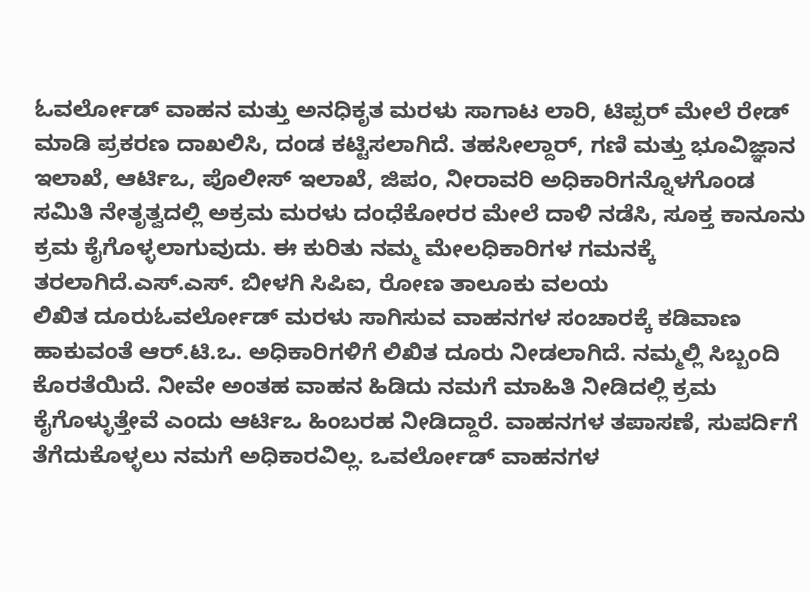ಓವರ್ಲೋಡ್ ವಾಹನ ಮತ್ತು ಅನಧಿಕೃತ ಮರಳು ಸಾಗಾಟ ಲಾರಿ, ಟಿಪ್ಪರ್ ಮೇಲೆ ರೇಡ್ ಮಾಡಿ ಪ್ರಕರಣ ದಾಖಲಿಸಿ, ದಂಡ ಕಟ್ಟಿಸಲಾಗಿದೆ. ತಹಸೀಲ್ದಾರ್, ಗಣಿ ಮತ್ತು ಭೂವಿಜ್ಞಾನ ಇಲಾಖೆ, ಆರ್ಟಿಒ, ಪೊಲೀಸ್ ಇಲಾಖೆ, ಜಿಪಂ, ನೀರಾವರಿ ಅಧಿಕಾರಿಗನ್ನೊಳಗೊಂಡ ಸಮಿತಿ ನೇತೃತ್ವದಲ್ಲಿ ಅಕ್ರಮ ಮರಳು ದಂಧೆಕೋರರ ಮೇಲೆ ದಾಳಿ ನಡೆಸಿ, ಸೂಕ್ತ ಕಾನೂನು ಕ್ರಮ ಕೈಗೊಳ್ಳಲಾಗುವುದು. ಈ ಕುರಿತು ನಮ್ಮ ಮೇಲಧಿಕಾರಿಗಳ ಗಮನಕ್ಕೆ ತರಲಾಗಿದೆ.ಎಸ್.ಎಸ್. ಬೀಳಗಿ ಸಿಪಿಐ, ರೋಣ ತಾಲೂಕು ವಲಯ
ಲಿಖಿತ ದೂರುಓವರ್ಲೋಡ್ ಮರಳು ಸಾಗಿಸುವ ವಾಹನಗಳ ಸಂಚಾರಕ್ಕೆ ಕಡಿವಾಣ ಹಾಕುವಂತೆ ಆರ್.ಟಿ.ಒ. ಅಧಿಕಾರಿಗಳಿಗೆ ಲಿಖಿತ ದೂರು ನೀಡಲಾಗಿದೆ. ನಮ್ಮಲ್ಲಿ ಸಿಬ್ಬಂದಿ ಕೊರತೆಯಿದೆ. ನೀವೇ ಅಂತಹ ವಾಹನ ಹಿಡಿದು ನಮಗೆ ಮಾಹಿತಿ ನೀಡಿದಲ್ಲಿ ಕ್ರಮ ಕೈಗೊಳ್ಳುತ್ತೇವೆ ಎಂದು ಆರ್ಟಿಒ ಹಿಂಬರಹ ನೀಡಿದ್ದಾರೆ. ವಾಹನಗಳ ತಪಾಸಣೆ, ಸುಪರ್ದಿಗೆ ತೆಗೆದುಕೊಳ್ಳಲು ನಮಗೆ ಅಧಿಕಾರವಿಲ್ಲ. ಒವರ್ಲೋಡ್ ವಾಹನಗಳ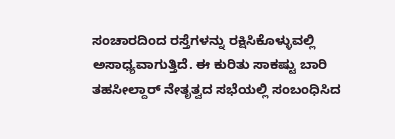ಸಂಚಾರದಿಂದ ರಸ್ತೆಗಳನ್ನು ರಕ್ಷಿಸಿಕೊಳ್ಳುವಲ್ಲಿ ಅಸಾಧ್ಯವಾಗುತ್ತಿದೆ. ಈ ಕುರಿತು ಸಾಕಷ್ಟು ಬಾರಿ ತಹಸೀಲ್ದಾರ್ ನೇತೃತ್ವದ ಸಭೆಯಲ್ಲಿ ಸಂಬಂಧಿಸಿದ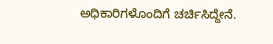ಅಧಿಕಾರಿಗಳೊಂದಿಗೆ ಚರ್ಚಿಸಿದ್ದೇನೆ.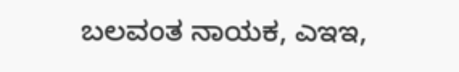ಬಲವಂತ ನಾಯಕ, ಎಇಇ,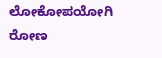ಲೋಕೋಪಯೋಗಿ ರೋಣ